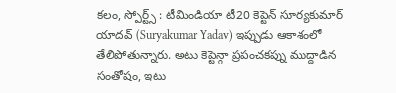కలం, స్పోర్ట్స్ : టీమిండియా టీ20 కెప్టెన్ సూర్యకుమార్ యాదవ్ (Suryakumar Yadav) ఇప్పుడు ఆకాశంలో తేలిపోతున్నారు. అటు కెప్టెన్గా ప్రపంచకప్ను ముద్దాడిన సంతోషం, ఇటు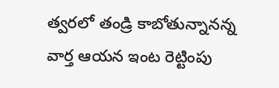త్వరలో తండ్రి కాబోతున్నానన్న వార్త ఆయన ఇంట రెట్టింపు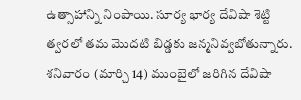ఉత్సాహాన్ని నింపాయి. సూర్య భార్య దేవిషా శెట్టి త్వరలో తమ మొదటి బిడ్డకు జన్మనివ్వబోతున్నారు.
శనివారం (మార్చి 14) ముంబైలో జరిగిన దేవిషా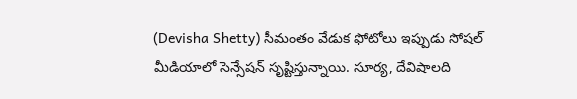(Devisha Shetty) సీమంతం వేడుక ఫోటోలు ఇప్పుడు సోషల్ మీడియాలో సెన్సేషన్ సృష్టిస్తున్నాయి. సూర్య, దేవిషాలది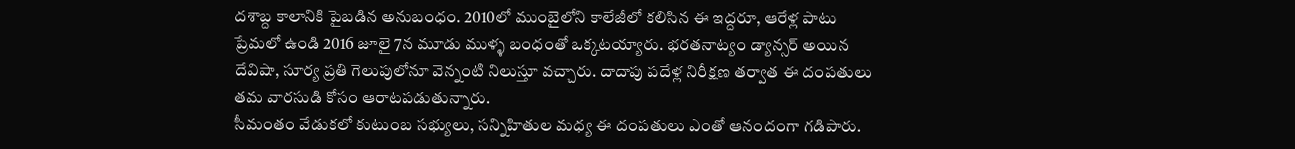దశాబ్ద కాలానికి పైబడిన అనుబంధం. 2010లో ముంబైలోని కాలేజీలో కలిసిన ఈ ఇద్దరూ, ఆరేళ్ల పాటు ప్రేమలో ఉండి 2016 జూలై 7న మూడు ముళ్ళ బంధంతో ఒక్కటయ్యారు. భరతనాట్యం డ్యాన్సర్ అయిన దేవిషా, సూర్య ప్రతి గెలుపులోనూ వెన్నంటి నిలుస్తూ వచ్చారు. దాదాపు పదేళ్ల నిరీక్షణ తర్వాత ఈ దంపతులు తమ వారసుడి కోసం ఆరాటపడుతున్నారు.
సీమంతం వేడుకలో కుటుంబ సభ్యులు, సన్నిహితుల మధ్య ఈ దంపతులు ఎంతో ఆనందంగా గడిపారు.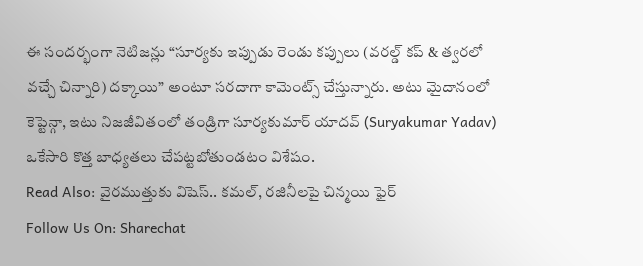ఈ సందర్భంగా నెటిజన్లు “సూర్యకు ఇప్పుడు రెండు కప్పులు (వరల్డ్ కప్ & త్వరలో వచ్చే చిన్నారి) దక్కాయి” అంటూ సరదాగా కామెంట్స్ చేస్తున్నారు. అటు మైదానంలో కెప్టెన్గా, ఇటు నిజజీవితంలో తండ్రిగా సూర్యకుమార్ యాదవ్ (Suryakumar Yadav) ఒకేసారి కొత్త బాధ్యతలు చేపట్టబోతుండటం విశేషం.
Read Also: వైరముత్తుకు విషెస్.. కమల్, రజినీలపై చిన్మయి ఫైర్
Follow Us On: Sharechat